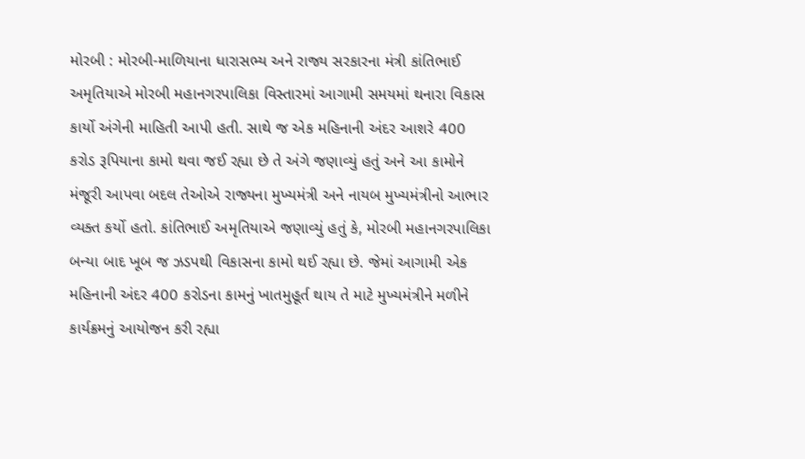મોરબી : મોરબી-માળિયાના ધારાસભ્ય અને રાજ્ય સરકારના મંત્રી કાંતિભાઈ અમૃતિયાએ મોરબી મહાનગરપાલિકા વિસ્તારમાં આગામી સમયમાં થનારા વિકાસ કાર્યો અંગેની માહિતી આપી હતી. સાથે જ એક મહિનાની અંદર આશરે 400 કરોડ રૂપિયાના કામો થવા જઈ રહ્યા છે તે અંગે જણાવ્યું હતું અને આ કામોને મંજૂરી આપવા બદલ તેઓએ રાજ્યના મુખ્યમંત્રી અને નાયબ મુખ્યમંત્રીનો આભાર વ્યક્ત કર્યો હતો. કાંતિભાઈ અમૃતિયાએ જણાવ્યું હતું કે, મોરબી મહાનગરપાલિકા બન્યા બાદ ખૂબ જ ઝડપથી વિકાસના કામો થઈ રહ્યા છે. જેમાં આગામી એક મહિનાની અંદર 400 કરોડના કામનું ખાતમુહૂર્ત થાય તે માટે મુખ્યમંત્રીને મળીને કાર્યક્રમનું આયોજન કરી રહ્યા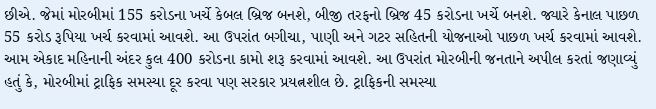છીએ. જેમાં મોરબીમાં 155 કરોડના ખર્ચે કેબલ બ્રિજ બનશે, બીજી તરફનો બ્રિજ 45 કરોડના ખર્ચે બનશે. જ્યારે કેનાલ પાછળ 55 કરોડ રૂપિયા ખર્ચ કરવામાં આવશે. આ ઉપરાંત બગીચા, પાણી અને ગટર સહિતની યોજનાઓ પાછળ ખર્ચ કરવામાં આવશે. આમ એકાદ મહિનાની અંદર કુલ 400 કરોડના કામો શરૂ કરવામાં આવશે. આ ઉપરાંત મોરબીની જનતાને અપીલ કરતાં જણાવ્યું હતું કે, મોરબીમાં ટ્રાફિક સમસ્યા દૂર કરવા પણ સરકાર પ્રયત્નશીલ છે. ટ્રાફિકની સમસ્યા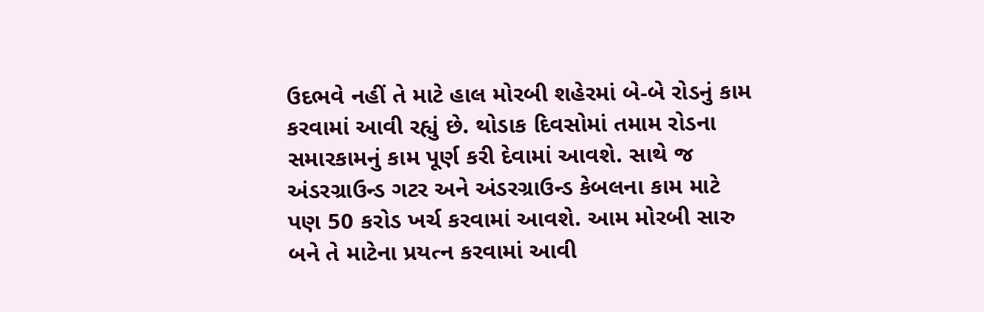ઉદભવે નહીં તે માટે હાલ મોરબી શહેરમાં બે-બે રોડનું કામ કરવામાં આવી રહ્યું છે. થોડાક દિવસોમાં તમામ રોડના સમારકામનું કામ પૂર્ણ કરી દેવામાં આવશે. સાથે જ અંડરગ્રાઉન્ડ ગટર અને અંડરગ્રાઉન્ડ કેબલના કામ માટે પણ 50 કરોડ ખર્ચ કરવામાં આવશે. આમ મોરબી સારુ બને તે માટેના પ્રયત્ન કરવામાં આવી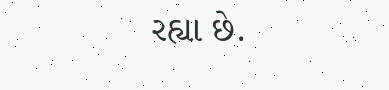રહ્યા છે.